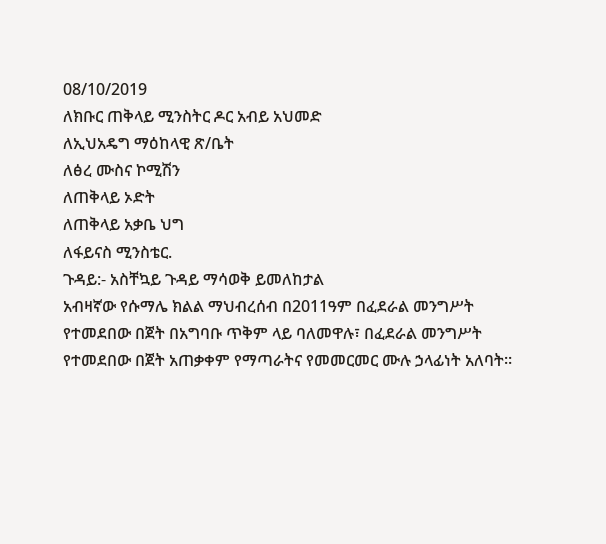08/10/2019
ለክቡር ጠቅላይ ሚንስትር ዶር አብይ አህመድ
ለኢህአዴግ ማዕከላዊ ጽ/ቤት
ለፅረ ሙስና ኮሚሽን
ለጠቅላይ ኦድት
ለጠቅላይ አቃቤ ህግ
ለፋይናስ ሚንስቴር.
ጉዳይ:- አስቸኳይ ጉዳይ ማሳወቅ ይመለከታል
አብዛኛው የሱማሌ ክልል ማህብረሰብ በ2011ዓም በፈደራል መንግሥት የተመደበው በጀት በአግባቡ ጥቅም ላይ ባለመዋሉ፣ በፈደራል መንግሥት የተመደበው በጀት አጠቃቀም የማጣራትና የመመርመር ሙሉ ኃላፊነት አለባት።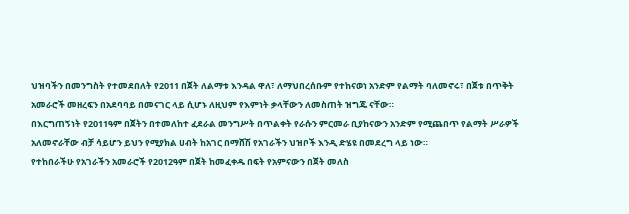ህዝባችን በመንግስት የተመደበለት የ2011 በጀት ለልማቱ እንዳል ዋለ፣ ለማህበረሰቡም የተከናወነ አንድም የልማት ባለመኖሩ፣ በጀቱ በጥቅት አመራሮች መዘረፍን በአደባባይ በመናገር ላይ ሲሆኑ ለዚህም የእምነት ቃላቸውን ለመስጠት ዝግጁ ናቸው።
በእርግጠኝነት የ2011ዓም በጀትን በተመለከተ ፈደራል መንግሥት በጥልቀት የራሱን ምርመራ ቢያከናውን አንድም የሚጨበጥ የልማት ሥራዎች አለመኖራቸው ብቻ ሳይሆን ይህን የሚያክል ሀብት ከአገር በማሸሽ የአገራችን ህዝቦች እንዲ ድሄዩ በመደረግ ላይ ነው።
የተከበራችሁ የአገራችን አመራሮች የ2012ዓም በጀት ከመፈቀዱ በፍት የአምናውን በጀት መለስ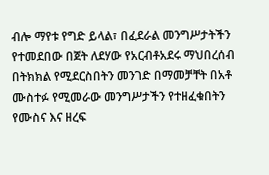ብሎ ማየቱ የግድ ይላል፣ በፈደራል መንግሥታትችን የተመደበው በጀት ለደሃው የአርብቶአደሩ ማህበረሰብ በትክክል የሚደርስበትን መንገድ በማመቻቸት በአቶ ሙስተፉ የሚመራው መንግሥታችን የተዘፈቁበትን የሙስና እና ዘረፍ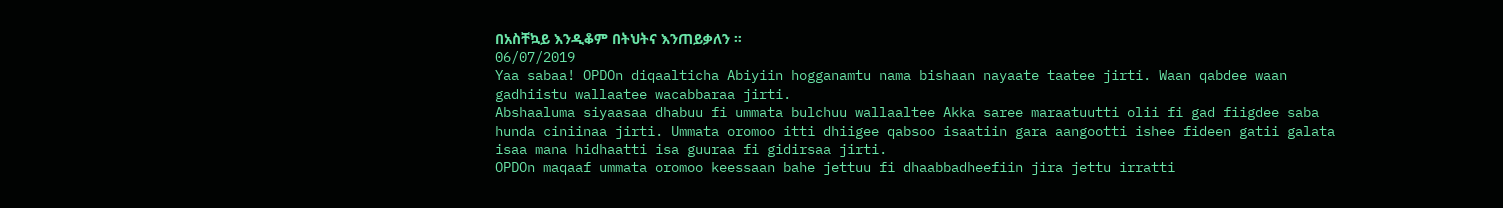በአስቸኳይ እንዲቆም በትህትና እንጠይቃለን ።
06/07/2019
Yaa sabaa! OPDOn diqaalticha Abiyiin hogganamtu nama bishaan nayaate taatee jirti. Waan qabdee waan gadhiistu wallaatee wacabbaraa jirti.
Abshaaluma siyaasaa dhabuu fi ummata bulchuu wallaaltee Akka saree maraatuutti olii fi gad fiigdee saba hunda ciniinaa jirti. Ummata oromoo itti dhiigee qabsoo isaatiin gara aangootti ishee fideen gatii galata isaa mana hidhaatti isa guuraa fi gidirsaa jirti.
OPDOn maqaaf ummata oromoo keessaan bahe jettuu fi dhaabbadheefiin jira jettu irratti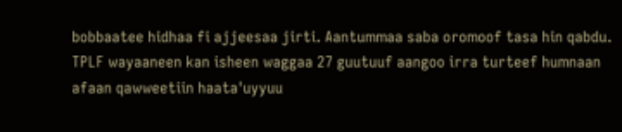bobbaatee hidhaa fi ajjeesaa jirti. Aantummaa saba oromoof tasa hin qabdu.
TPLF wayaaneen kan isheen waggaa 27 guutuuf aangoo irra turteef humnaan afaan qawweetiin haata'uyyuu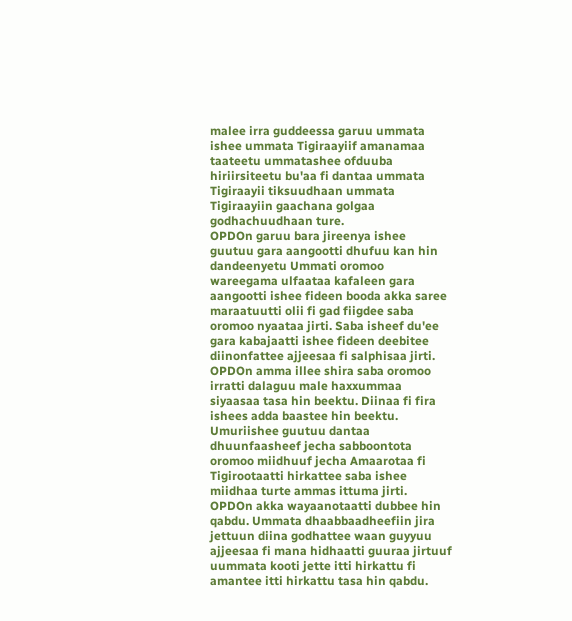malee irra guddeessa garuu ummata ishee ummata Tigiraayiif amanamaa taateetu ummatashee ofduuba hiriirsiteetu bu'aa fi dantaa ummata Tigiraayii tiksuudhaan ummata Tigiraayiin gaachana golgaa godhachuudhaan ture.
OPDOn garuu bara jireenya ishee guutuu gara aangootti dhufuu kan hin dandeenyetu Ummati oromoo wareegama ulfaataa kafaleen gara aangootti ishee fideen booda akka saree maraatuutti olii fi gad fiigdee saba oromoo nyaataa jirti. Saba isheef du'ee gara kabajaatti ishee fideen deebitee diinonfattee ajjeesaa fi salphisaa jirti.
OPDOn amma illee shira saba oromoo irratti dalaguu male haxxummaa siyaasaa tasa hin beektu. Diinaa fi fira ishees adda baastee hin beektu. Umuriishee guutuu dantaa dhuunfaasheef jecha sabboontota oromoo miidhuuf jecha Amaarotaa fi Tigirootaatti hirkattee saba ishee miidhaa turte ammas ittuma jirti. OPDOn akka wayaanotaatti dubbee hin qabdu. Ummata dhaabbaadheefiin jira jettuun diina godhattee waan guyyuu ajjeesaa fi mana hidhaatti guuraa jirtuuf uummata kooti jette itti hirkattu fi amantee itti hirkattu tasa hin qabdu.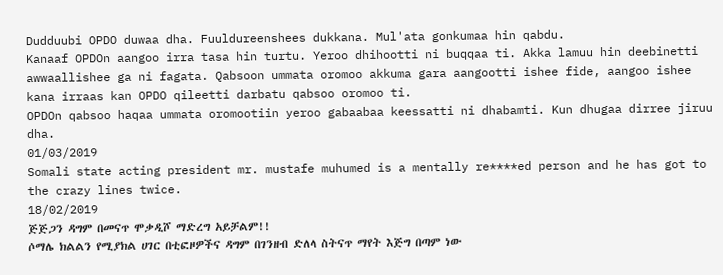Dudduubi OPDO duwaa dha. Fuuldureenshees dukkana. Mul'ata gonkumaa hin qabdu.
Kanaaf OPDOn aangoo irra tasa hin turtu. Yeroo dhihootti ni buqqaa ti. Akka lamuu hin deebinetti awwaallishee ga ni fagata. Qabsoon ummata oromoo akkuma gara aangootti ishee fide, aangoo ishee kana irraas kan OPDO qileetti darbatu qabsoo oromoo ti.
OPDOn qabsoo haqaa ummata oromootiin yeroo gabaabaa keessatti ni dhabamti. Kun dhugaa dirree jiruu dha.
01/03/2019
Somali state acting president mr. mustafe muhumed is a mentally re****ed person and he has got to the crazy lines twice.
18/02/2019
ጅጅጋን ዳግም በመናጥ ሞቃዲሾ ማድረግ አይቻልም!!
ሶማሌ ክልልን የሚያክል ሀገር በቲፎዞዎችና ዳግም በገንዘብ ድለላ ስትናጥ ማየት እጅግ በጣም ነው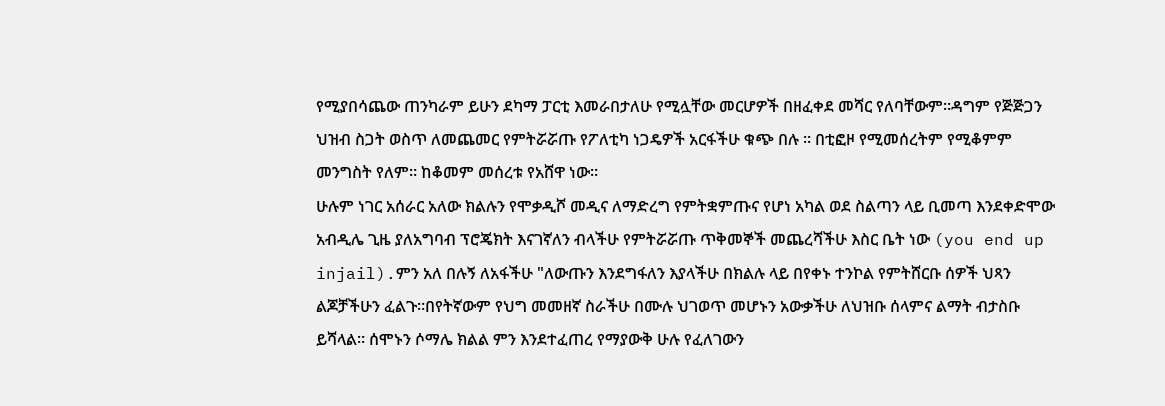የሚያበሳጨው ጠንካራም ይሁን ደካማ ፓርቲ እመራበታለሁ የሚሏቸው መርሆዎች በዘፈቀደ መሻር የለባቸውም።ዳግም የጅጅጋን ህዝብ ስጋት ወስጥ ለመጨመር የምትሯሯጡ የፖለቲካ ነጋዴዎች አርፋችሁ ቁጭ በሉ ። በቲፎዞ የሚመሰረትም የሚቆምም መንግስት የለም። ከቆመም መሰረቱ የአሸዋ ነው።
ሁሉም ነገር አሰራር አለው ክልሉን የሞቃዲሾ መዲና ለማድረግ የምትቋምጡና የሆነ አካል ወደ ስልጣን ላይ ቢመጣ እንደቀድሞው አብዲሌ ጊዜ ያለአግባብ ፕሮጄክት እናገኛለን ብላችሁ የምትሯሯጡ ጥቅመኞች መጨረሻችሁ እስር ቤት ነው (you end up injail).ምን አለ በሉኝ ለአፋችሁ "ለውጡን እንደግፋለን እያላችሁ በክልሉ ላይ በየቀኑ ተንኮል የምትሸርቡ ሰዎች ህጻን ልጆቻችሁን ፈልጉ።በየትኛውም የህግ መመዘኛ ስራችሁ በሙሉ ህገወጥ መሆኑን አውቃችሁ ለህዝቡ ሰላምና ልማት ብታስቡ ይሻላል። ሰሞኑን ሶማሌ ክልል ምን እንደተፈጠረ የማያውቅ ሁሉ የፈለገውን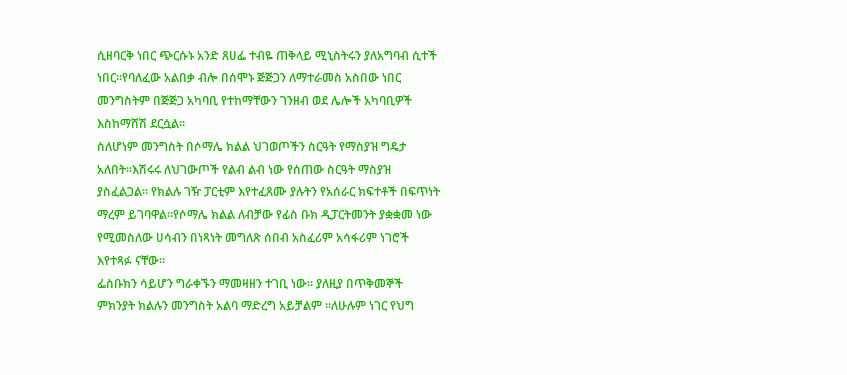ሲዘባርቅ ነበር ጭርሱኑ አንድ ጸሀፌ ተብዬ ጠቅላይ ሚኒስትሩን ያለአግባብ ሲተች ነበር።የባለፈው አልበቃ ብሎ በሰሞኑ ጅጅጋን ለማተራመስ አስበው ነበር መንግስትም በጅጅጋ አካባቢ የተከማቸውን ገንዘብ ወደ ሌሎች አካባቢዎች እስከማሸሽ ደርሷል።
ስለሆነም መንግስት በሶማሌ ክልል ህገወጦችን ስርዓት የማስያዝ ግዴታ አለበት።እሽሩሩ ለህገውጦች የልብ ልብ ነው የሰጠው ስርዓት ማስያዝ ያስፈልጋል። የክልሉ ገዥ ፓርቲም እየተፈጸሙ ያሉትን የአሰራር ክፍተቶች በፍጥነት ማረም ይገባዋል።የሶማሌ ክልል ለብቻው የፊስ ቡክ ዲፓርትመንት ያቋቋመ ነው የሚመስለው ሀሳብን በነጻነት መግለጽ ሰበብ አስፈሪም አሳፋሪም ነገሮች እየተጻፉ ናቸው።
ፌስቡክን ሳይሆን ግራቀኙን ማመዛዘን ተገቢ ነው። ያለዚያ በጥቅመኞች ምክንያት ክልሉን መንግስት አልባ ማድረግ አይቻልም ።ለሁሉም ነገር የህግ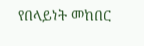የበላይነት መከበር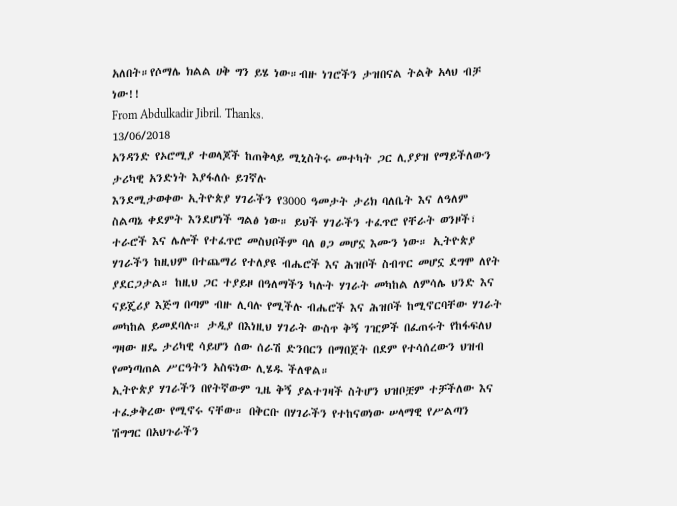አለበት።የሶማሌ ክልል ሀቅ ግን ይሄ ነው።ብዙ ነገሮችን ታዝበናል ትልቅ አላህ ብቻ ነው!!
From Abdulkadir Jibril. Thanks.
13/06/2018
አንዳንድ የኦሮሚያ ተወላጆች ከጠቅላይ ሚኒስትሩ መተካት ጋር ሊያያዝ የማይችለውን ታሪካዊ አንድነት እያፋለሱ ይገኛሉ
እንደሚታወቀው ኢትዮጵያ ሃገራችን የ3000 ዓመታት ታሪክ ባለቤት እና ለዓለም ስልጣኔ ቀደምት እንደሆነች ግልፅ ነው። ይህች ሃገራችን ተፈጥሮ የቸራት ወንዞች፣ ተራሮች እና ሌሎች የተፈጥሮ መስህቦችም ባለ ፀጋ መሆኗ እሙን ነው። ኢትዮጵያ ሃገራችን ከዚህም በተጨማሪ የተለያዩ ብሔሮች እና ሕዝቦች ስብጥር መሆኗ ደግሞ ለየት ያደርጋታል። ከዚህ ጋር ተያይዞ በዓለማችን ካሉት ሃገራት መካከል ለምሳሌ ህንድ እና ናይጄሪያ እጅግ በጣም ብዙ ሊባሉ የሚችሉ ብሔሮች እና ሕዝቦች ከሚኖርባቸው ሃገራት መካከል ይመደባሉ። ታዲያ በእነዚህ ሃገራት ውስጥ ቅኝ ገዢዎች በፈጠሩት የከፋፍለህ ግዛው ዘዴ ታሪካዊ ሳይሆን ሰው ሰራሽ ድንበርን በማበጀት በደም የተሳሰረውን ህዝብ የመነጣጠል ሥርዓትን አስፍነው ሊሄዱ ችለዋል።
ኢትዮጵያ ሃገራችን በየትኛውም ጊዜ ቅኝ ያልተገዛች ስትሆን ህዝቦቿም ተቻችለው እና ተፈቃቅረው የሚኖሩ ናቸው። በቅርቡ በሃገራችን የተከናወነው ሠላማዊ የሥልጣን ሽግግር በአህጉራችን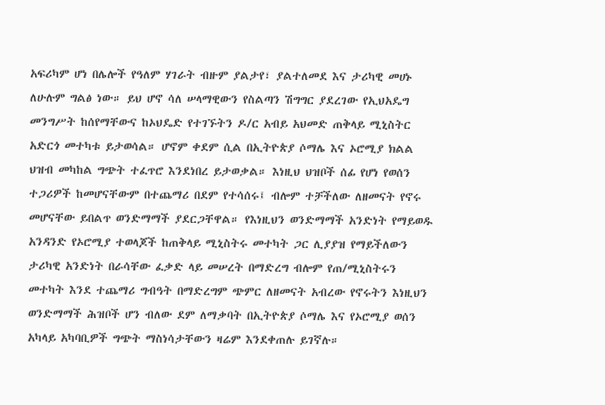አፍሪካም ሆነ በሌሎች የዓለም ሃገራት ብዙም ያልታየ፣ ያልተለመደ እና ታሪካዊ መሀኑ ለሁሉም ግልፅ ነው። ይህ ሆኖ ሳለ ሠላማዊውን የስልጣን ሽግግር ያደረገው የኢህአዴግ መንግሥት ከሰየማቸውና ከኦህዴድ የተገኙትን ዶ/ር አብይ አህመድ ጠቅላይ ሚኒስትር አድርጎ መተካቱ ይታወሳል። ሆኖም ቀደም ሲል በኢትዮጵያ ሶማሌ እና ኦሮሚያ ክልል ህዝብ መካከል ግጭት ተፈጥሮ እንደነበረ ይታወቃል። እነዚህ ህዝቦች ሰፊ የሆነ የወሰን ተጋሪዎች ከመሆናቸውም በተጨማሪ በደም የተሳሰሩ፤ ብሎም ተቻችለው ለዘመናት የኖሩ መሆናቸው ይበልጥ ወንድማማች ያደርጋቸዋል። የእነዚህን ወንድማማች አንድነት የማይወዱ አንዳንድ የኦሮሚያ ተወላጆች ከጠቅላይ ሚኒስትሩ መተካት ጋር ሊያያዝ የማይችለውን ታሪካዊ አንድነት በራሳቸው ፈቃድ ላይ መሠረት በማድረግ ብሎም የጠ/ሚኒስትሩን መተካት እንደ ተጨማሪ ግብዓት በማድረግም ጭምር ለዘመናት አብረው የኖሩትን እነዚህን ወንድማማች ሕዝቦች ሆን ብለው ደም ለማቃባት በኢትዮጵያ ሶማሌ እና የኦሮሚያ ወሰን አካላይ አካባቢዎች ግጭት ማስነሳታቸውን ዛሬም እንደቀጠሉ ይገኛሉ።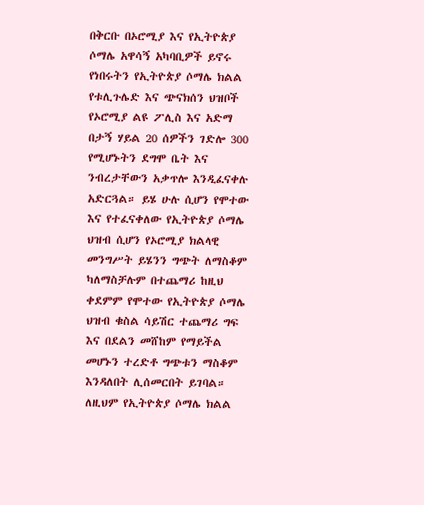በቅርቡ በኦሮሚያ እና የኢትዮጵያ ሶማሌ አዋሳኝ አካባቢዎች ይኖሩ የነበሩትን የኢትዮጵያ ሶማሌ ክልል የቱሊጉሌድ እና ጭናክሰን ህዝቦች የኦሮሚያ ልዩ ፖሊስ እና አድማ በታኝ ሃይል 20 ሰዎችን ገድሎ 300 የሚሆኑትን ደግሞ ቤት እና ንብረታቸውን አቃጥሎ እንዲፈናቀሉ አድርጓል። ይሄ ሁሉ ሲሆን የሞተው እና የተፈናቀለው የኢትዮጵያ ሶማሌ ህዝብ ሲሆን የኦሮሚያ ክልላዊ መንግሥት ይሄንን ግጭት ለማስቆም ካለማስቻሉም በተጨማሪ ከዚህ ቀደምም የሞተው የኢትዮጵያ ሶማሌ ህዝብ ቁስል ሳይሽር ተጨማሪ ግፍ እና በደልን መሸከም የማይችል መሆኑን ተረድቶ ግጭቱን ማስቆም እንዳለበት ሊሰመርበት ይገባል። ለዚህም የኢትዮጵያ ሶማሌ ክልል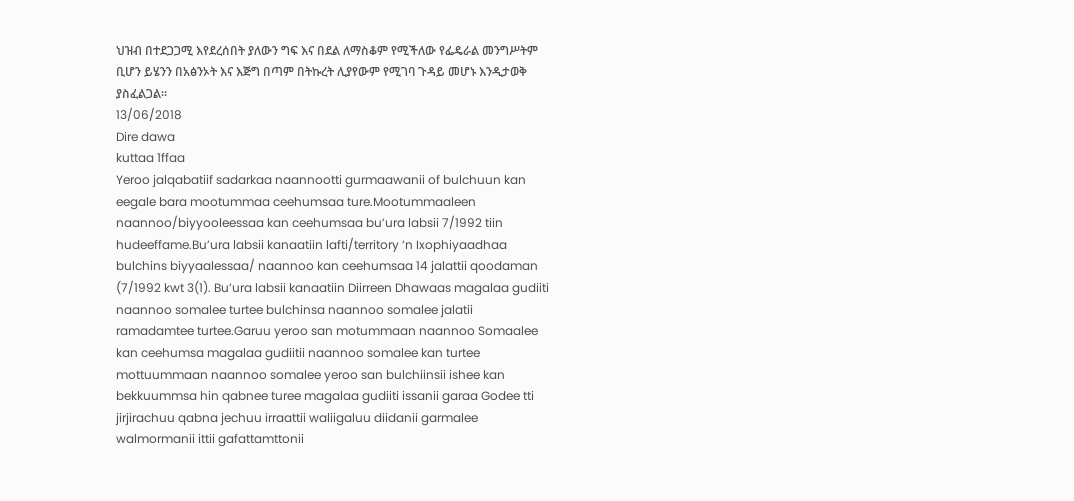ህዝብ በተደጋጋሚ እየደረሰበት ያለውን ግፍ እና በደል ለማስቆም የሚችለው የፌዴራል መንግሥትም ቢሆን ይሄንን በአፅንኦት እና እጅግ በጣም በትኩረት ሊያየውም የሚገባ ጉዳይ መሆኑ እንዲታወቅ ያስፈልጋል።
13/06/2018
Dire dawa
kuttaa 1ffaa
Yeroo jalqabatiif sadarkaa naannootti gurmaawanii of bulchuun kan eegale bara mootummaa ceehumsaa ture.Mootummaaleen naannoo/biyyooleessaa kan ceehumsaa bu’ura labsii 7/1992 tiin hudeeffame.Bu’ura labsii kanaatiin lafti/territory ‘n Ixophiyaadhaa bulchins biyyaalessaa/ naannoo kan ceehumsaa 14 jalattii qoodaman (7/1992 kwt 3(1). Bu’ura labsii kanaatiin Diirreen Dhawaas magalaa gudiiti naannoo somalee turtee bulchinsa naannoo somalee jalatii ramadamtee turtee.Garuu yeroo san motummaan naannoo Somaalee kan ceehumsa magalaa gudiitii naannoo somalee kan turtee mottuummaan naannoo somalee yeroo san bulchiinsii ishee kan bekkuummsa hin qabnee turee magalaa gudiiti issanii garaa Godee tti jirjirachuu qabna jechuu irraattii waliigaluu diidanii garmalee walmormanii ittii gafattamttonii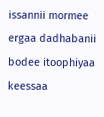issannii mormee ergaa dadhabanii bodee itoophiyaa keessaa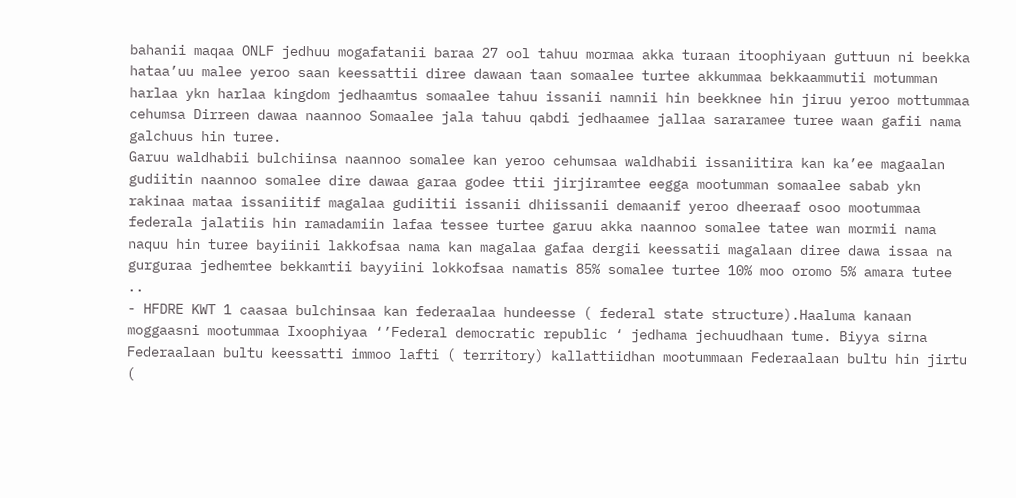bahanii maqaa ONLF jedhuu mogafatanii baraa 27 ool tahuu mormaa akka turaan itoophiyaan guttuun ni beekka hataa’uu malee yeroo saan keessattii diree dawaan taan somaalee turtee akkummaa bekkaammutii motumman harlaa ykn harlaa kingdom jedhaamtus somaalee tahuu issanii namnii hin beekknee hin jiruu yeroo mottummaa cehumsa Dirreen dawaa naannoo Somaalee jala tahuu qabdi jedhaamee jallaa sararamee turee waan gafii nama galchuus hin turee.
Garuu waldhabii bulchiinsa naannoo somalee kan yeroo cehumsaa waldhabii issaniitira kan ka’ee magaalan gudiitin naannoo somalee dire dawaa garaa godee ttii jirjiramtee eegga mootumman somaalee sabab ykn rakinaa mataa issaniitif magalaa gudiitii issanii dhiissanii demaanif yeroo dheeraaf osoo mootummaa federala jalatiis hin ramadamiin lafaa tessee turtee garuu akka naannoo somalee tatee wan mormii nama naquu hin turee bayiinii lakkofsaa nama kan magalaa gafaa dergii keessatii magalaan diree dawa issaa na gurguraa jedhemtee bekkamtii bayyiini lokkofsaa namatis 85% somalee turtee 10% moo oromo 5% amara tutee ..
- HFDRE KWT 1 caasaa bulchinsaa kan federaalaa hundeesse ( federal state structure).Haaluma kanaan moggaasni mootummaa Ixoophiyaa ‘’Federal democratic republic ‘ jedhama jechuudhaan tume. Biyya sirna Federaalaan bultu keessatti immoo lafti ( territory) kallattiidhan mootummaan Federaalaan bultu hin jirtu (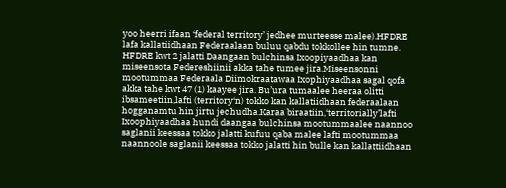yoo heerri ifaan ‘federal territory’ jedhee murteesse malee).HFDRE lafa kallatiidhaan Federaalaan buluu qabdu tokkollee hin tumne. HFDRE kwt 2 jalatti Daangaan bulchinsa Ixoopiyaadhaa kan miseensota Federeshiinii akka tahe tumee jira.Miseensonni mootummaa Federaala Diimokraatawaa Ixophiyaadhaa sagal qofa akka tahe kwt 47 (1) kaayee jira. Bu’ura tumaalee heeraa olitti ibsameetiin,lafti (territory‘n) tokko kan kallatiidhaan federaalaan hogganamtu hin jirtu jechudha.Karaa biraatiin,‘territorially’lafti Ixoophiyaadhaa hundi daangaa bulchinsa mootummaalee naannoo saglanii keessaa tokko jalatti kufuu qaba malee lafti mootummaa naannoole saglanii keessaa tokko jalatti hin bulle kan kallattiidhaan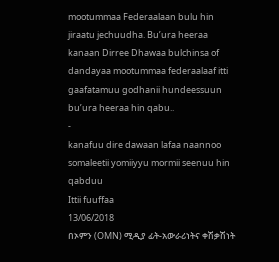mootummaa Federaalaan bulu hin jiraatu jechuudha. Bu’ura heeraa kanaan Dirree Dhawaa bulchinsa of dandayaa mootummaa federaalaaf itti gaafatamuu godhanii hundeessuun bu’ura heeraa hin qabu..
-
kanafuu dire dawaan lafaa naannoo somaleetii yomiiyyu mormii seenuu hin qabduu
Ittii fuuffaa
13/06/2018
በኦምን (OMN) ሚዲያ ፊት-አውራሪነትና ቀሽቃሽነት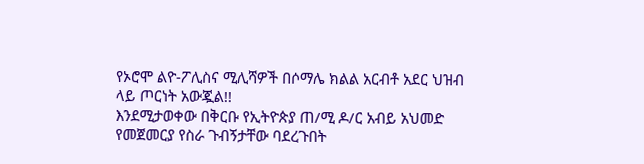የኦሮሞ ልዮ-ፖሊስና ሚሊሻዎች በሶማሌ ክልል አርብቶ አደር ህዝብ ላይ ጦርነት አውጇል!!
እንደሚታወቀው በቅርቡ የኢትዮጵያ ጠ/ሚ ዶ/ር አብይ አህመድ የመጀመርያ የስራ ጉብኝታቸው ባደረጉበት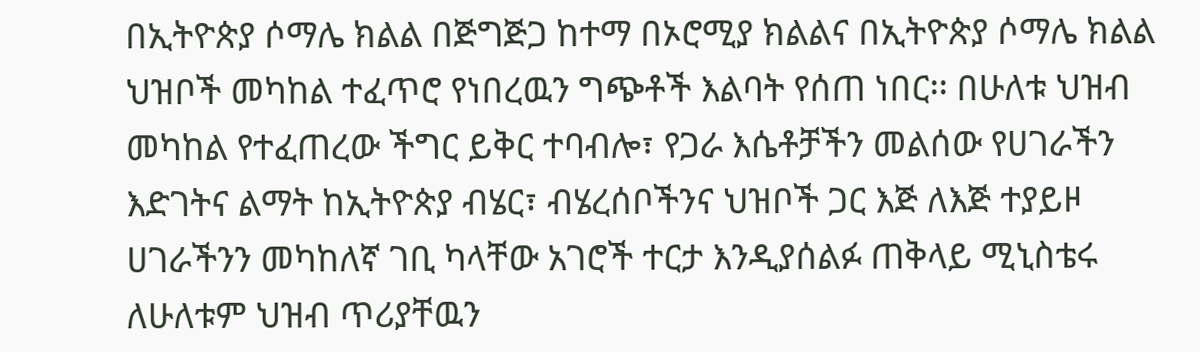በኢትዮጵያ ሶማሌ ክልል በጅግጅጋ ከተማ በኦሮሚያ ክልልና በኢትዮጵያ ሶማሌ ክልል ህዝቦች መካከል ተፈጥሮ የነበረዉን ግጭቶች እልባት የሰጠ ነበር፡፡ በሁለቱ ህዝብ መካከል የተፈጠረው ችግር ይቅር ተባብሎ፣ የጋራ እሴቶቻችን መልሰው የሀገራችን እድገትና ልማት ከኢትዮጵያ ብሄር፣ ብሄረሰቦችንና ህዝቦች ጋር እጅ ለእጅ ተያይዞ ሀገራችንን መካከለኛ ገቢ ካላቸው አገሮች ተርታ እንዲያሰልፉ ጠቅላይ ሚኒስቴሩ ለሁለቱም ህዝብ ጥሪያቸዉን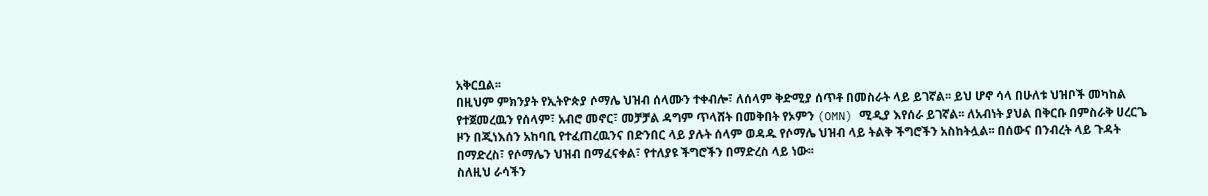አቅርቧል፡፡
በዚህም ምክንያት የኢትዮጵያ ሶማሌ ህዝብ ሰላሙን ተቀብሎ፣ ለሰላም ቅድሚያ ሰጥቶ በመስራት ላይ ይገኛል፡፡ ይህ ሆኖ ሳላ በሁለቱ ህዝቦች መካከል የተጀመረዉን የሰላም፣ አብሮ መኖር፣ መቻቻል ዳግም ጥላሸት በመቅበት የኦምን (OMN) ሚዲያ እየሰራ ይገኛል፡፡ ለአብነት ያህል በቅርቡ በምስራቅ ሀረርጌ ዞን በጂነእሰን አከባቢ የተፈጠረዉንና በድንበር ላይ ያሉት ሰላም ወዳዱ የሶማሌ ህዝብ ላይ ትልቅ ችግሮችን አስከትሏል፡፡ በሰውና በንብረት ላይ ጉዳት በማድረስ፣ የሶማሌን ህዝብ በማፈናቀል፣ የተለያዩ ችግሮችን በማድረስ ላይ ነው፡፡
ስለዚህ ራሳችን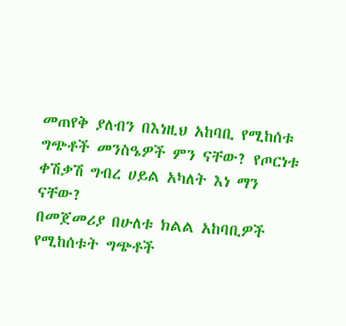መጠየቅ ያለብን በእነዚህ አከባቢ የሚከሰቱ ግጭቶች መንስዔዎች ምን ናቸው? የጦርነቱ ቀሽቃሽ ግብረ ሀይል አካለት እነ ማን ናቸው?
በመጀመሪያ በሁለቱ ክልል አከባቢዎች የሚከሰቱት ግጭቶች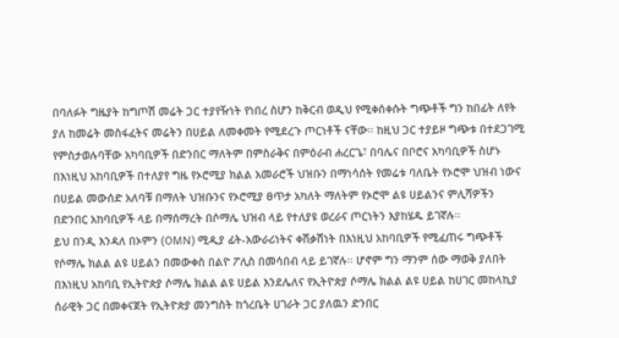በባለፉት ግዜያት ከግጦሽ መሬት ጋር ተያየዥነት የነበረ ስሆን ከቅርብ ወዲህ የሚቀሰቀሱት ግጭቶች ግን ከበፊት ለየት ያለ ከመሬት መስፋፈትና መሬትን በሀይል ለመቀመት የሚደረጉ ጦርነቶች ናቸው፡፡ ከዚህ ጋር ተያይዞ ግጭቱ በተደጋገሚ የምስታወሉባቸው አካባቢዎች በድንበር ማለትም በምስራቅና በምዕራብ ሐረርጌ፣ በባሌና በቦሮና አካባቢዎች ስሆኑ በእነዚህ አከባቢዎች በተለያየ ግዜ የኦሮሚያ ክልል አመራሮች ህዝቡን በማነሳሰት የመሬቱ ባለቤት የኦሮሞ ህዝብ ነውና በሀይል መውሰድ አለባቹ በማለት ህዝቡንና የኦሮሚያ ፀጥታ አካለት ማለትም የኦሮሞ ልዩ ሀይልንና ምሊሻዎችን በድንበር አከባቢዎች ላይ በማሰማረት በሶማሌ ህዝብ ላይ የተለያዩ ወረራና ጦርነትን እያከሄዱ ይገኛሉ፡፡
ይህ በንዲ እንዳለ በኦምን (OMN) ሚዲያ ፊት-አውራሪነትና ቀሽቃሽነት በእነዚህ አከባቢዎች የሚፈጠሩ ግጭቶች የሶማሌ ክልል ልዩ ሀይልን በመውቀስ በልዮ ፖሊስ በመሳበብ ላይ ይገኛሉ፡፡ ሆኖም ግን ማንም ሰው ማወቅ ያለበት በእነዚህ አከባቢ የኢትዮጵያ ሶማሌ ክልል ልዩ ሀይል እንደሌለና የኢትዮጵያ ሶማሌ ክልል ልዩ ሀይል ከሀገር መከላኪያ ሰራዊት ጋር በመቀናጀት የኢትዮጵያ መንግስት ከጎረቤት ሀገራት ጋር ያለዉን ድንበር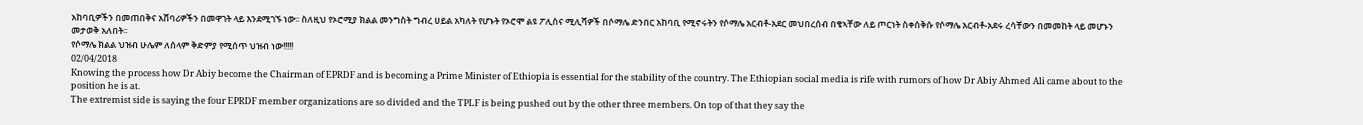አከባቢዎችን በመጠበቅና አሸባሪዎችን በመዋገት ላይ እንደሚገኙ ነው፡፡ ስለዚህ የኦሮሚያ ክልል መንግስት ግብረ ሀይል አካለት የሆኑት የኦሮሞ ልዩ ፖሊስና ሚሊሻዎች በሶማሌ ድንበር አከባቢ የሚኖሩትን የሶማሌ አርብቶ-አደር መህበረሰብ በቄኣቸው ለይ ጦርነት ስቀሰቅሱ የሶማሌ አርብቶ-አደሩ ረሳቸውን በመመከት ላይ መሆኑን መታወቅ አለበት፡፡
የሶማሌ ክልል ህዝብ ሁሌም ለሰላም ቅድምያ የሚሰጥ ህዝብ ነው!!!!!
02/04/2018
Knowing the process how Dr Abiy become the Chairman of EPRDF and is becoming a Prime Minister of Ethiopia is essential for the stability of the country. The Ethiopian social media is rife with rumors of how Dr Abiy Ahmed Ali came about to the position he is at.
The extremist side is saying the four EPRDF member organizations are so divided and the TPLF is being pushed out by the other three members. On top of that they say the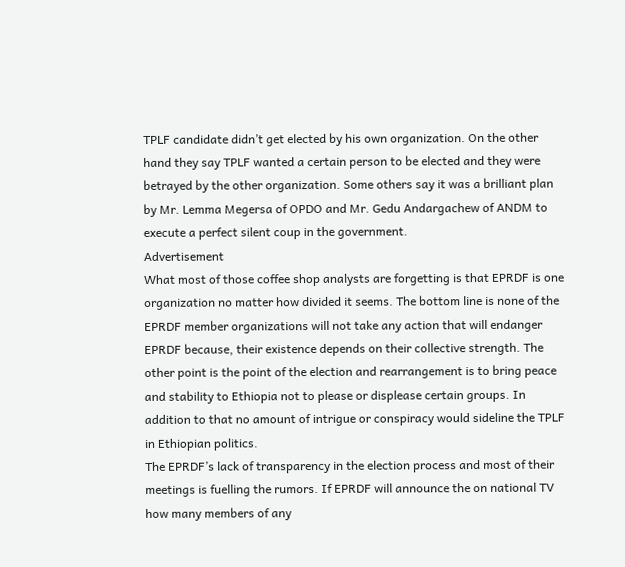TPLF candidate didn’t get elected by his own organization. On the other hand they say TPLF wanted a certain person to be elected and they were betrayed by the other organization. Some others say it was a brilliant plan by Mr. Lemma Megersa of OPDO and Mr. Gedu Andargachew of ANDM to execute a perfect silent coup in the government.
Advertisement
What most of those coffee shop analysts are forgetting is that EPRDF is one organization no matter how divided it seems. The bottom line is none of the EPRDF member organizations will not take any action that will endanger EPRDF because, their existence depends on their collective strength. The other point is the point of the election and rearrangement is to bring peace and stability to Ethiopia not to please or displease certain groups. In addition to that no amount of intrigue or conspiracy would sideline the TPLF in Ethiopian politics.
The EPRDF’s lack of transparency in the election process and most of their meetings is fuelling the rumors. If EPRDF will announce the on national TV how many members of any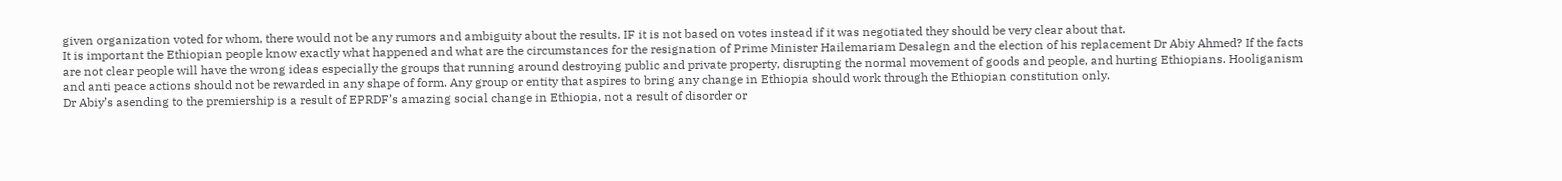given organization voted for whom, there would not be any rumors and ambiguity about the results. IF it is not based on votes instead if it was negotiated they should be very clear about that.
It is important the Ethiopian people know exactly what happened and what are the circumstances for the resignation of Prime Minister Hailemariam Desalegn and the election of his replacement Dr Abiy Ahmed? If the facts are not clear people will have the wrong ideas especially the groups that running around destroying public and private property, disrupting the normal movement of goods and people, and hurting Ethiopians. Hooliganism and anti peace actions should not be rewarded in any shape of form. Any group or entity that aspires to bring any change in Ethiopia should work through the Ethiopian constitution only.
Dr Abiy’s asending to the premiership is a result of EPRDF’s amazing social change in Ethiopia, not a result of disorder or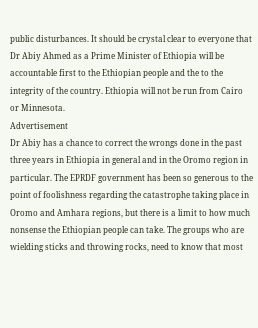public disturbances. It should be crystal clear to everyone that Dr Abiy Ahmed as a Prime Minister of Ethiopia will be accountable first to the Ethiopian people and the to the integrity of the country. Ethiopia will not be run from Cairo or Minnesota.
Advertisement
Dr Abiy has a chance to correct the wrongs done in the past three years in Ethiopia in general and in the Oromo region in particular. The EPRDF government has been so generous to the point of foolishness regarding the catastrophe taking place in Oromo and Amhara regions, but there is a limit to how much nonsense the Ethiopian people can take. The groups who are wielding sticks and throwing rocks, need to know that most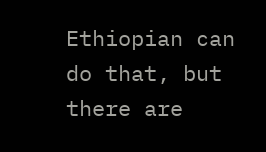Ethiopian can do that, but there are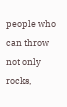people who can throw not only rocks,